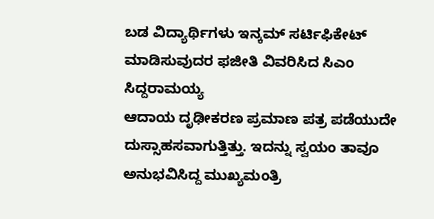ಬಡ ವಿದ್ಯಾರ್ಥಿಗಳು ಇನ್ಕಮ್ ಸರ್ಟಿಫಿಕೇಟ್ ಮಾಡಿಸುವುದರ ಫಜೀತಿ ವಿವರಿಸಿದ ಸಿಎಂ ಸಿದ್ದರಾಮಯ್ಯ
ಆದಾಯ ದೃಢೀಕರಣ ಪ್ರಮಾಣ ಪತ್ರ ಪಡೆಯುದೇ ದುಸ್ಸಾಹಸವಾಗುತ್ತಿತ್ತು. ಇದನ್ನು ಸ್ವಯಂ ತಾವೂ ಅನುಭವಿಸಿದ್ದ ಮುಖ್ಯಮಂತ್ರಿ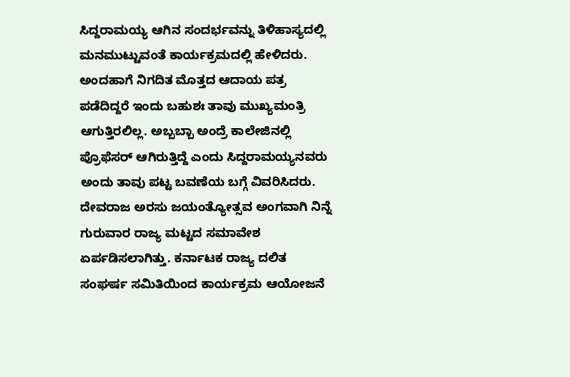ಸಿದ್ದರಾಮಯ್ಯ ಆಗಿನ ಸಂದರ್ಭವನ್ನು ತಿಳಿಹಾಸ್ಯದಲ್ಲಿ ಮನಮುಟ್ಟುವಂತೆ ಕಾರ್ಯಕ್ರಮದಲ್ಲಿ ಹೇಳಿದರು. ಅಂದಹಾಗೆ ನಿಗದಿತ ಮೊತ್ತದ ಆದಾಯ ಪತ್ರ ಪಡೆದಿದ್ದರೆ ಇಂದು ಬಹುಶಃ ತಾವು ಮುಖ್ಯಮಂತ್ರಿ ಆಗುತ್ತಿರಲಿಲ್ಲ. ಅಬ್ಬಬ್ಬಾ ಅಂದ್ರೆ ಕಾಲೇಜಿನಲ್ಲಿ ಪ್ರೊಫೆಸರ್ ಆಗಿರುತ್ತಿದ್ದೆ ಎಂದು ಸಿದ್ದರಾಮಯ್ಯನವರು ಅಂದು ತಾವು ಪಟ್ಟ ಬವಣೆಯ ಬಗ್ಗೆ ವಿವರಿಸಿದರು.
ದೇವರಾಜ ಅರಸು ಜಯಂತ್ಯೋತ್ಸವ ಅಂಗವಾಗಿ ನಿನ್ನೆ ಗುರುವಾರ ರಾಜ್ಯ ಮಟ್ಟದ ಸಮಾವೇಶ ಏರ್ಪಡಿಸಲಾಗಿತ್ತು. ಕರ್ನಾಟಕ ರಾಜ್ಯ ದಲಿತ ಸಂಘರ್ಷ ಸಮಿತಿಯಿಂದ ಕಾರ್ಯಕ್ರಮ ಆಯೋಜನೆ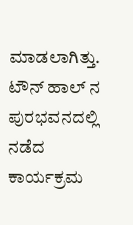ಮಾಡಲಾಗಿತ್ತು. ಟೌನ್ ಹಾಲ್ ನ ಪುರಭವನದಲ್ಲಿ ನಡೆದ ಕಾರ್ಯಕ್ರಮ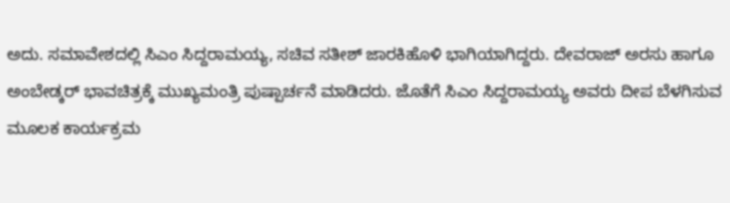ಅದು. ಸಮಾವೇಶದಲ್ಲಿ ಸಿಎಂ ಸಿದ್ದರಾಮಯ್ಯ, ಸಚಿವ ಸತೀಶ್ ಜಾರಕಿಹೊಳಿ ಭಾಗಿಯಾಗಿದ್ದರು. ದೇವರಾಜ್ ಅರಸು ಹಾಗೂ ಅಂಬೇಡ್ಕರ್ ಭಾವಚಿತ್ರಕ್ಕೆ ಮುಖ್ಯಮಂತ್ರಿ ಪುಷ್ಪಾರ್ಚನೆ ಮಾಡಿದರು. ಜೊತೆಗೆ ಸಿಎಂ ಸಿದ್ದರಾಮಯ್ಯ ಅವರು ದೀಪ ಬೆಳಗಿಸುವ ಮೂಲಕ ಕಾರ್ಯಕ್ರಮ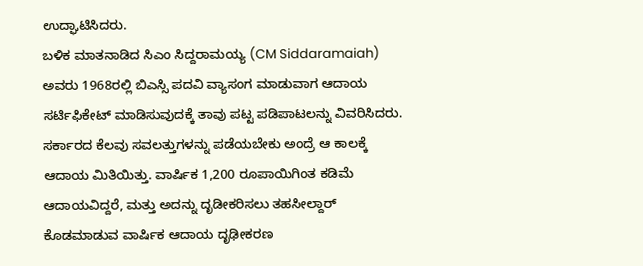ಉದ್ಘಾಟಿಸಿದರು.
ಬಳಿಕ ಮಾತನಾಡಿದ ಸಿಎಂ ಸಿದ್ದರಾಮಯ್ಯ (CM Siddaramaiah) ಅವರು 1968ರಲ್ಲಿ ಬಿಎಸ್ಸಿ ಪದವಿ ವ್ಯಾಸಂಗ ಮಾಡುವಾಗ ಆದಾಯ ಸರ್ಟಿಫಿಕೇಟ್ ಮಾಡಿಸುವುದಕ್ಕೆ ತಾವು ಪಟ್ಟ ಪಡಿಪಾಟಲನ್ನು ವಿವರಿಸಿದರು. ಸರ್ಕಾರದ ಕೆಲವು ಸವಲತ್ತುಗಳನ್ನು ಪಡೆಯಬೇಕು ಅಂದ್ರೆ ಆ ಕಾಲಕ್ಕೆ ಆದಾಯ ಮಿತಿಯಿತ್ತು. ವಾರ್ಷಿಕ 1,200 ರೂಪಾಯಿಗಿಂತ ಕಡಿಮೆ ಆದಾಯವಿದ್ದರೆ, ಮತ್ತು ಅದನ್ನು ದೃಡೀಕರಿಸಲು ತಹಸೀಲ್ದಾರ್ ಕೊಡಮಾಡುವ ವಾರ್ಷಿಕ ಆದಾಯ ದೃಢೀಕರಣ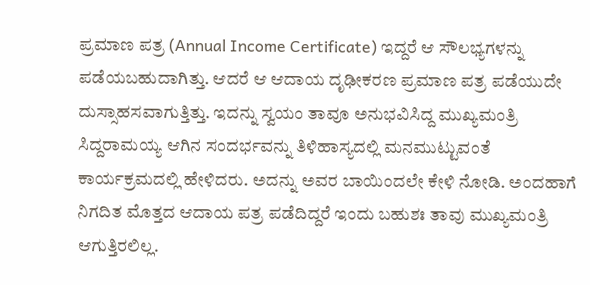ಪ್ರಮಾಣ ಪತ್ರ (Annual Income Certificate) ಇದ್ದರೆ ಆ ಸೌಲಭ್ಯಗಳನ್ನು ಪಡೆಯಬಹುದಾಗಿತ್ತು. ಆದರೆ ಆ ಆದಾಯ ದೃಢೀಕರಣ ಪ್ರಮಾಣ ಪತ್ರ ಪಡೆಯುದೇ ದುಸ್ಸಾಹಸವಾಗುತ್ತಿತ್ತು. ಇದನ್ನು ಸ್ವಯಂ ತಾವೂ ಅನುಭವಿಸಿದ್ದ ಮುಖ್ಯಮಂತ್ರಿ ಸಿದ್ದರಾಮಯ್ಯ ಆಗಿನ ಸಂದರ್ಭವನ್ನು ತಿಳಿಹಾಸ್ಯದಲ್ಲಿ ಮನಮುಟ್ಟುವಂತೆ ಕಾರ್ಯಕ್ರಮದಲ್ಲಿ ಹೇಳಿದರು. ಅದನ್ನು ಅವರ ಬಾಯಿಂದಲೇ ಕೇಳಿ ನೋಡಿ. ಅಂದಹಾಗೆ ನಿಗದಿತ ಮೊತ್ತದ ಆದಾಯ ಪತ್ರ ಪಡೆದಿದ್ದರೆ ಇಂದು ಬಹುಶಃ ತಾವು ಮುಖ್ಯಮಂತ್ರಿ ಆಗುತ್ತಿರಲಿಲ್ಲ.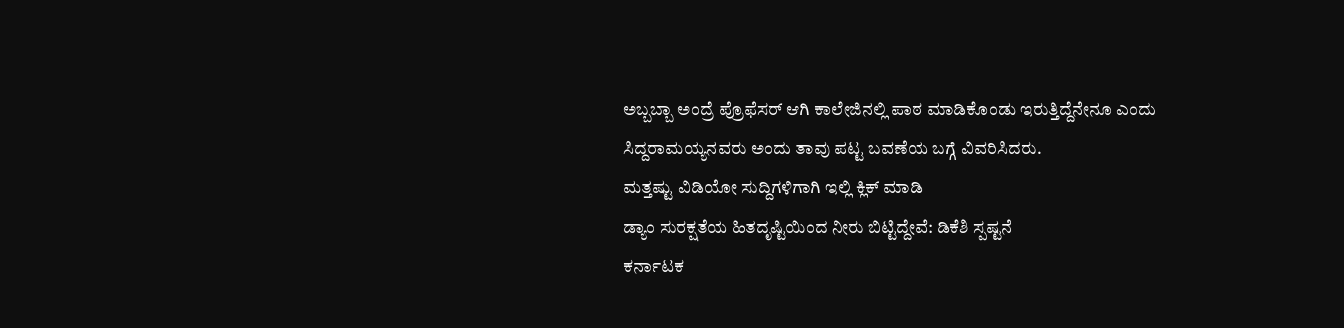ಅಬ್ಬಬ್ಬಾ ಅಂದ್ರೆ ಪ್ರೊಫೆಸರ್ ಆಗಿ ಕಾಲೇಜಿನಲ್ಲಿ ಪಾಠ ಮಾಡಿಕೊಂಡು ಇರುತ್ತಿದ್ದೆನೇನೂ ಎಂದು ಸಿದ್ದರಾಮಯ್ಯನವರು ಅಂದು ತಾವು ಪಟ್ಟ ಬವಣೆಯ ಬಗ್ಗೆ ವಿವರಿಸಿದರು.
ಮತ್ತಷ್ಟು ವಿಡಿಯೋ ಸುದ್ದಿಗಳಿಗಾಗಿ ಇಲ್ಲಿ ಕ್ಲಿಕ್ ಮಾಡಿ
ಡ್ಯಾಂ ಸುರಕ್ಷತೆಯ ಹಿತದೃಷ್ಟಿಯಿಂದ ನೀರು ಬಿಟ್ಟಿದ್ದೇವೆ: ಡಿಕೆಶಿ ಸ್ಪಷ್ಟನೆ
ಕರ್ನಾಟಕ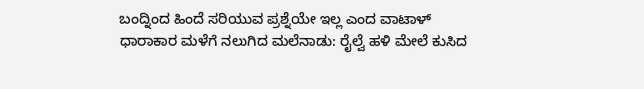ಬಂದ್ನಿಂದ ಹಿಂದೆ ಸರಿಯುವ ಪ್ರಶ್ನೆಯೇ ಇಲ್ಲ ಎಂದ ವಾಟಾಳ್
ಧಾರಾಕಾರ ಮಳೆಗೆ ನಲುಗಿದ ಮಲೆನಾಡು: ರೈಲ್ವೆ ಹಳಿ ಮೇಲೆ ಕುಸಿದ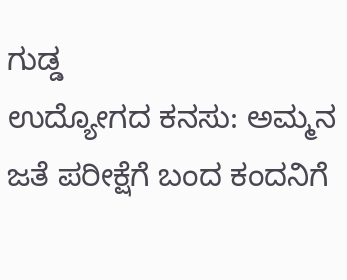ಗುಡ್ಡ
ಉದ್ಯೋಗದ ಕನಸು: ಅಮ್ಮನ ಜತೆ ಪರೀಕ್ಷೆಗೆ ಬಂದ ಕಂದನಿಗೆ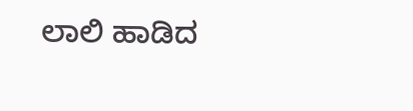ಲಾಲಿ ಹಾಡಿದ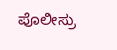ಪೊಲೀಸ್ರು